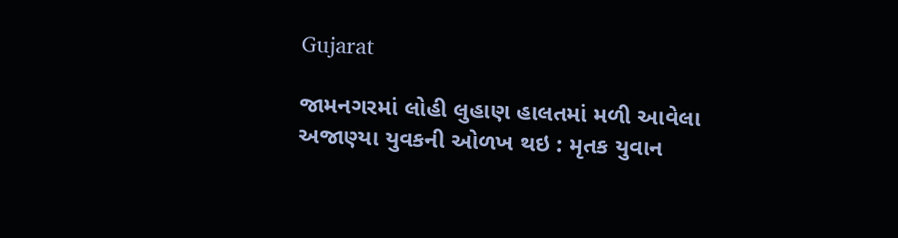Gujarat

જામનગરમાં લોહી લુહાણ હાલતમાં મળી આવેલા અજાણ્યા યુવકની ઓળખ થઇ : મૃતક યુવાન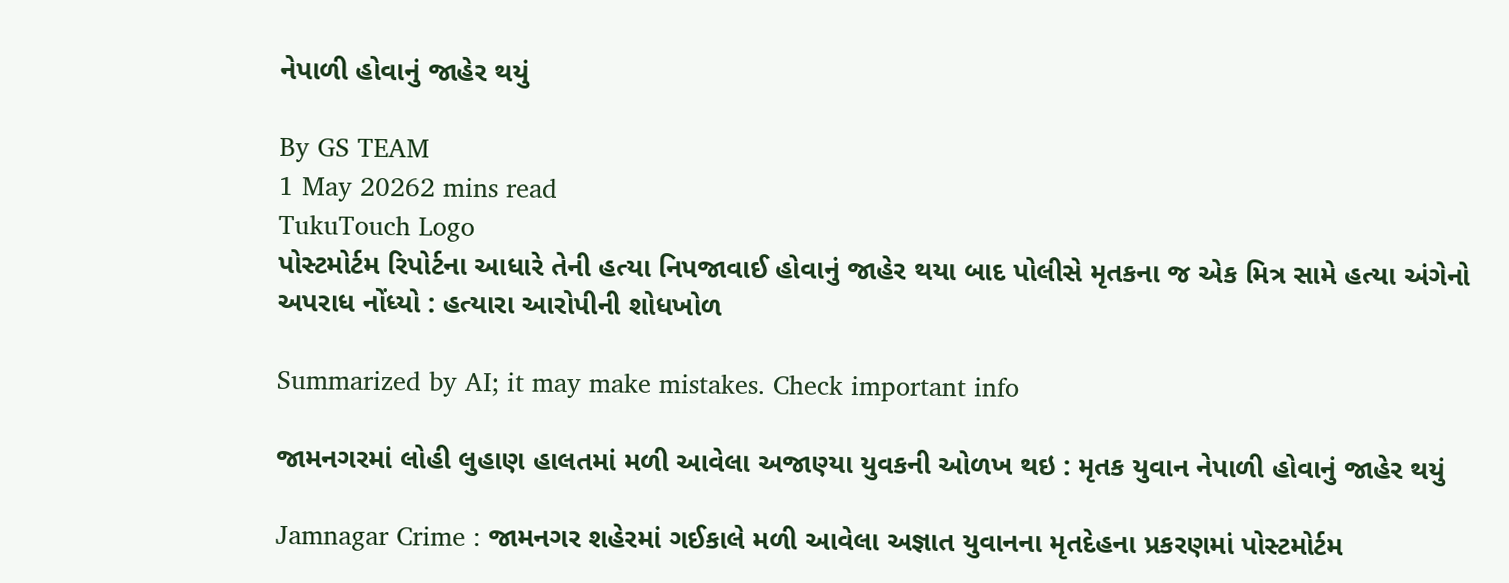નેપાળી હોવાનું જાહેર થયું

By GS TEAM
1 May 20262 mins read
TukuTouch Logo
પોસ્ટમોર્ટમ રિપોર્ટના આધારે તેની હત્યા નિપજાવાઈ હોવાનું જાહેર થયા બાદ પોલીસે મૃતકના જ એક મિત્ર સામે હત્યા અંગેનો અપરાધ નોંધ્યો : હત્યારા આરોપીની શોધખોળ

Summarized by AI; it may make mistakes. Check important info

જામનગરમાં લોહી લુહાણ હાલતમાં મળી આવેલા અજાણ્યા યુવકની ઓળખ થઇ : મૃતક યુવાન નેપાળી હોવાનું જાહેર થયું

Jamnagar Crime : જામનગર શહેરમાં ગઈકાલે મળી આવેલા અજ્ઞાત યુવાનના મૃતદેહના પ્રકરણમાં પોસ્ટમોર્ટમ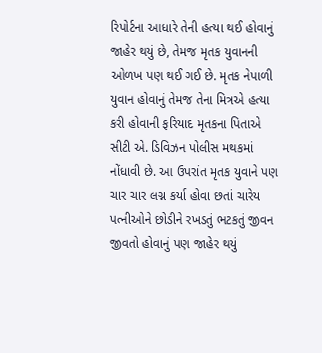રિપોર્ટના આધારે તેની હત્યા થઈ હોવાનું જાહેર થયું છે, તેમજ મૃતક યુવાનની ઓળખ પણ થઈ ગઈ છે. મૃતક નેપાળી યુવાન હોવાનું તેમજ તેના મિત્રએ હત્યા કરી હોવાની ફરિયાદ મૃતકના પિતાએ સીટી એ. ડિવિઝન પોલીસ મથકમાં નોંધાવી છે. આ ઉપરાંત મૃતક યુવાને પણ ચાર ચાર લગ્ન કર્યા હોવા છતાં ચારેય પત્નીઓને છોડીને રખડતું ભટકતું જીવન જીવતો હોવાનું પણ જાહેર થયું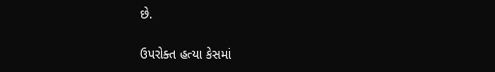છે.

ઉપરોક્ત હત્યા કેસમાં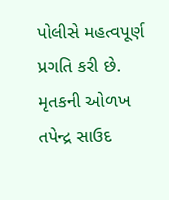પોલીસે મહત્વપૂર્ણ પ્રગતિ કરી છે. મૃતકની ઓળખ તપેન્દ્ર સાઉદ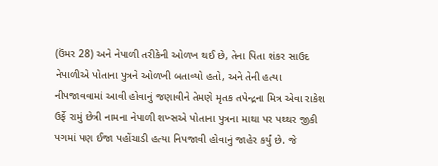(ઉંમર 28) અને નેપાળી તરીકેની ઓળખ થઈ છે, તેના પિતા શંકર સાઉદ નેપાળીએ પોતાના પુત્રને ઓળખી બતાવ્યો હતો, અને તેની હત્યા નીપજાવવામાં આવી હોવાનું જણાવીને તેમણે મૃતક તપેન્દ્રના મિત્ર એવા રાકેશ ઉર્ફે રામું છેત્રી નામના નેપાળી શખ્સએ પોતાના પુત્રના માથા પર પથ્થર જીકી પગમાં પણ ઈજા પહોંચાડી હત્યા નિપજાવી હોવાનું જાહેર કર્યું છે. જે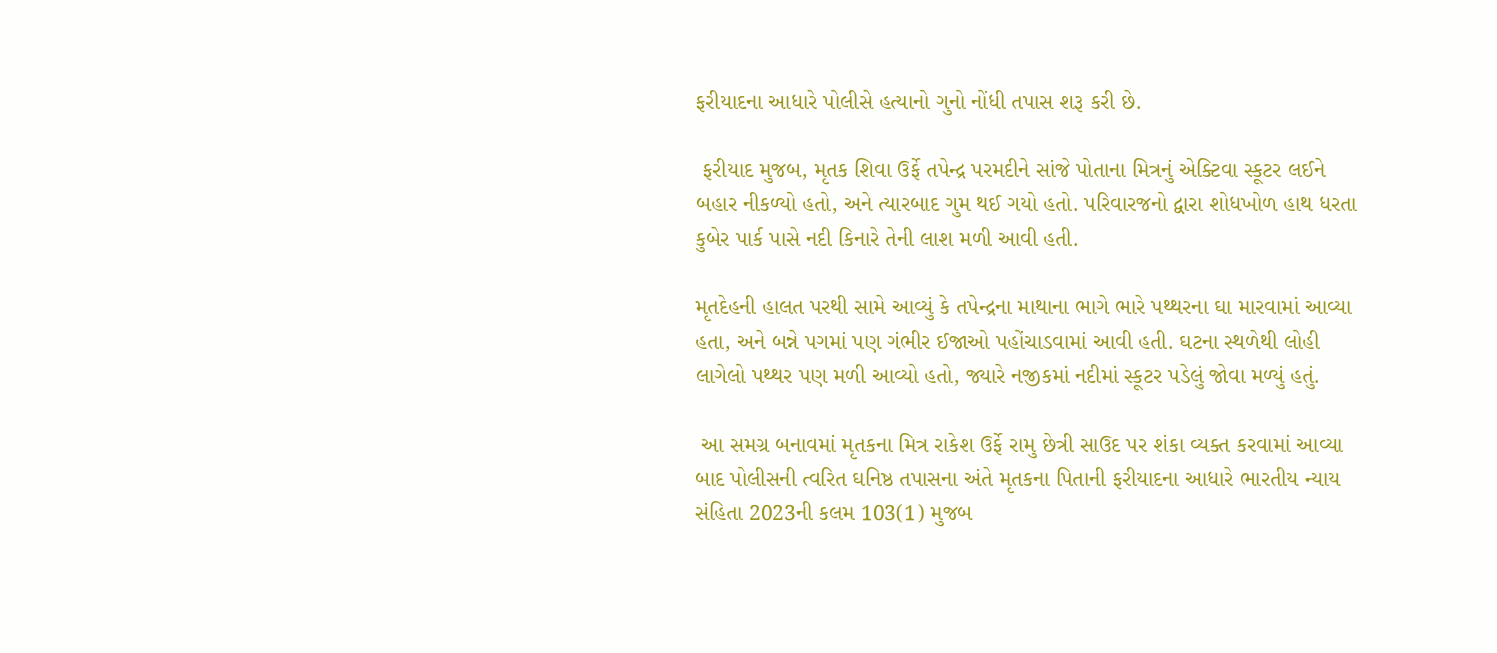ફરીયાદના આધારે પોલીસે હત્યાનો ગુનો નોંધી તપાસ શરૂ કરી છે.

 ફરીયાદ મુજબ, મૃતક શિવા ઉર્ફે તપેન્દ્ર પરમદીને સાંજે પોતાના મિત્રનું એક્ટિવા સ્કૂટર લઈને બહાર નીકળ્યો હતો, અને ત્યારબાદ ગુમ થઈ ગયો હતો. પરિવારજનો દ્વારા શોધખોળ હાથ ધરતા કુબેર પાર્ક પાસે નદી કિનારે તેની લાશ મળી આવી હતી.

મૃતદેહની હાલત પરથી સામે આવ્યું કે તપેન્દ્રના માથાના ભાગે ભારે પથ્થરના ઘા મારવામાં આવ્યા હતા, અને બન્ને પગમાં પણ ગંભીર ઈજાઓ પહોંચાડવામાં આવી હતી. ઘટના સ્થળેથી લોહી લાગેલો પથ્થર પણ મળી આવ્યો હતો, જ્યારે નજીકમાં નદીમાં સ્કૂટર પડેલું જોવા મળ્યું હતું.

 આ સમગ્ર બનાવમાં મૃતકના મિત્ર રાકેશ ઉર્ફે રામુ છેત્રી સાઉદ પર શંકા વ્યક્ત કરવામાં આવ્યા બાદ પોલીસની ત્વરિત ઘનિષ્ઠ તપાસના અંતે મૃતકના પિતાની ફરીયાદના આધારે ભારતીય ન્યાય સંહિતા 2023ની કલમ 103(1) મુજબ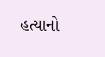હત્યાનો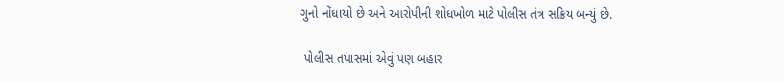ગુનો નોંધાયો છે અને આરોપીની શોધખોળ માટે પોલીસ તંત્ર સક્રિય બન્યું છે.

 પોલીસ તપાસમાં એવું પણ બહાર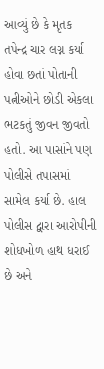આવ્યું છે કે મૃતક તપેન્દ્ર ચાર લગ્ન કર્યા હોવા છતાં પોતાની પત્નીઓને છોડી એકલા ભટકતું જીવન જીવતો હતો. આ પાસાંને પણ પોલીસે તપાસમાં સામેલ કર્યા છે. હાલ પોલીસ દ્વારા આરોપીની શોધખોળ હાથ ધરાઈ છે અને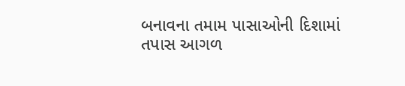બનાવના તમામ પાસાઓની દિશામાં તપાસ આગળ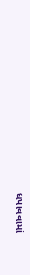ધપાવવામાં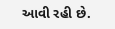આવી રહી છે.